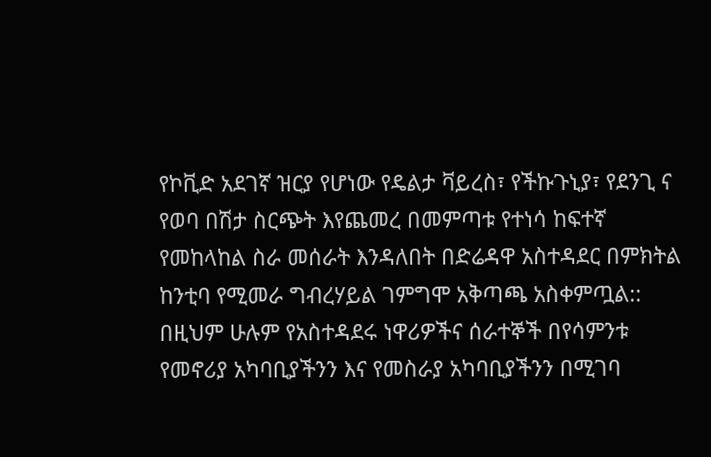የኮቪድ አደገኛ ዝርያ የሆነው የዴልታ ቫይረስ፣ የችኩጉኒያ፣ የደንጊ ና የወባ በሽታ ስርጭት እየጨመረ በመምጣቱ የተነሳ ከፍተኛ የመከላከል ስራ መሰራት እንዳለበት በድሬዳዋ አስተዳደር በምክትል ከንቲባ የሚመራ ግብረሃይል ገምግሞ አቅጣጫ አስቀምጧል::
በዚህም ሁሉም የአስተዳደሩ ነዋሪዎችና ሰራተኞች በየሳምንቱ የመኖሪያ አካባቢያችንን እና የመስራያ አካባቢያችንን በሚገባ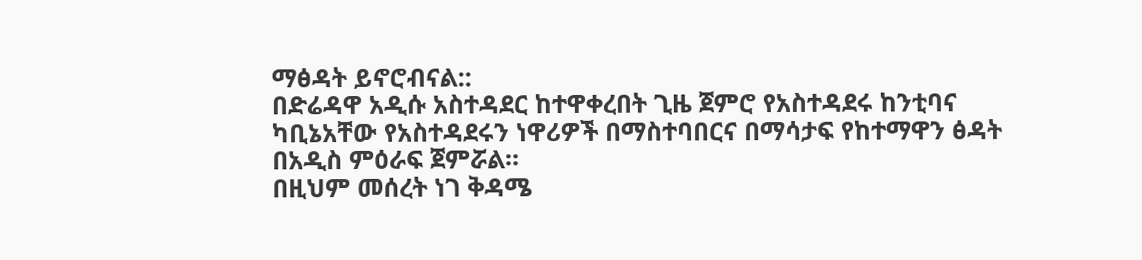ማፅዳት ይኖሮብናል::
በድሬዳዋ አዲሱ አስተዳደር ከተዋቀረበት ጊዜ ጀምሮ የአስተዳደሩ ከንቲባና ካቢኔአቸው የአስተዳደሩን ነዋሪዎች በማስተባበርና በማሳታፍ የከተማዋን ፅዳት በአዲስ ምዕራፍ ጀምሯል።
በዚህም መሰረት ነገ ቅዳሜ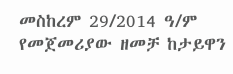መስከረም 29/2014 ዓ/ም የመጀመሪያው ዘመቻ ከታይዋን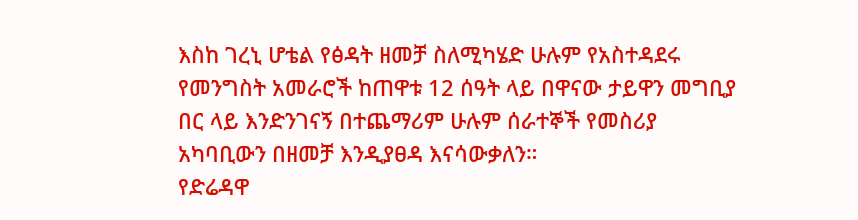እስከ ገረኒ ሆቴል የፅዳት ዘመቻ ስለሚካሄድ ሁሉም የአስተዳደሩ የመንግስት አመራሮች ከጠዋቱ 12 ሰዓት ላይ በዋናው ታይዋን መግቢያ በር ላይ እንድንገናኝ በተጨማሪም ሁሉም ሰራተኞች የመስሪያ አካባቢውን በዘመቻ እንዲያፀዳ እናሳውቃለን።
የድሬዳዋ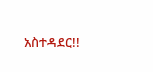አስተዳደር!!